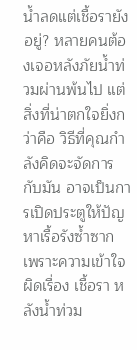น้ำลดแต่เชื้อรายังอยู่? หลายคนต้องเจอหลังภัยน้ำท่วมผ่านพ้นไป แต่สิ่งที่น่าตกใจยิ่งกว่าคือ วิธีที่คุณกำลังคิดจะจัดการกับมัน อาจเป็นการเปิดประตูให้ปัญหาเรื้อรังซ้ำซาก เพราะความเข้าใจผิดเรื่อง เชื้อรา หลังน้ำท่วม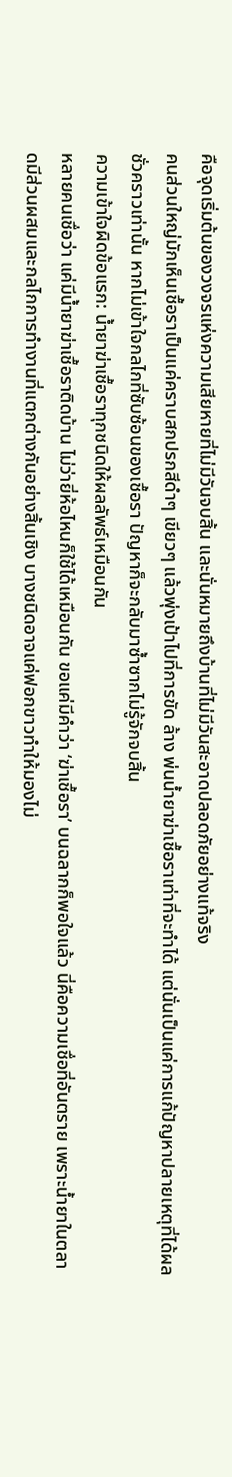คือจุดเริ่มต้นของวงจรแห่งความเสียหายที่ไม่มีวันจบสิ้น และนั่นหมายถึงบ้านที่ไม่มีวันสะอาดปลอดภัยอย่างแท้จริง
คนส่วนใหญ่มักเห็นเชื้อราเป็นแค่คราบสกปรกสีดำๆ เขียวๆ แล้วพุ่งเป้าไปที่การขัด ล้าง พ่นน้ำยาฆ่าเชื้อราเท่าที่จะทำได้ แต่นั่นเป็นแค่การแก้ปัญหาปลายเหตุที่ได้ผลชั่วคราวเท่านั้น หากไม่เข้าใจกลไกที่ซับซ้อนของเชื้อรา ปัญหาก็จะกลับมาซ้ำซากไม่รู้จักจบสิ้น
ความเข้าใจผิดข้อแรก: น้ำยาฆ่าเชื้อราทุกชนิดให้ผลลัพธ์เหมือนกัน
หลายคนเชื่อว่า แค่มีน้ำยาฆ่าเชื้อราติดบ้าน ไม่ว่ายี่ห้อไหนก็ใช้ได้เหมือนกัน ขอแค่มีคำว่า ‘ฆ่าเชื้อรา’ บนฉลากก็พอใจแล้ว นี่คือความเชื่อที่อันตราย เพราะน้ำยาในตลาดมีส่วนผสมและกลไกการทำงานที่แตกต่างกันอย่างสิ้นเชิง บางชนิดอาจแค่ฟอกขาวทำให้มองไม่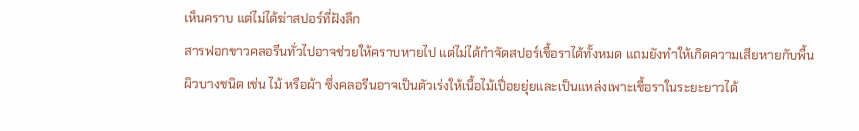เห็นคราบ แต่ไม่ได้ฆ่าสปอร์ที่ฝังลึก
สารฟอกขาวคลอรีนทั่วไปอาจช่วยให้คราบหายไป แต่ไม่ได้กำจัดสปอร์เชื้อราได้ทั้งหมด แถมยังทำให้เกิดความเสียหายกับพื้นผิวบางชนิด เช่น ไม้ หรือผ้า ซึ่งคลอรีนอาจเป็นตัวเร่งให้เนื้อไม้เปื่อยยุ่ยและเป็นแหล่งเพาะเชื้อราในระยะยาวได้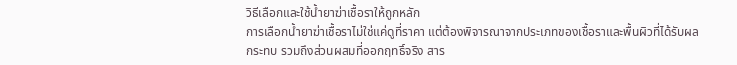วิธีเลือกและใช้น้ำยาฆ่าเชื้อราให้ถูกหลัก
การเลือกน้ำยาฆ่าเชื้อราไม่ใช่แค่ดูที่ราคา แต่ต้องพิจารณาจากประเภทของเชื้อราและพื้นผิวที่ได้รับผลกระทบ รวมถึงส่วนผสมที่ออกฤทธิ์จริง สาร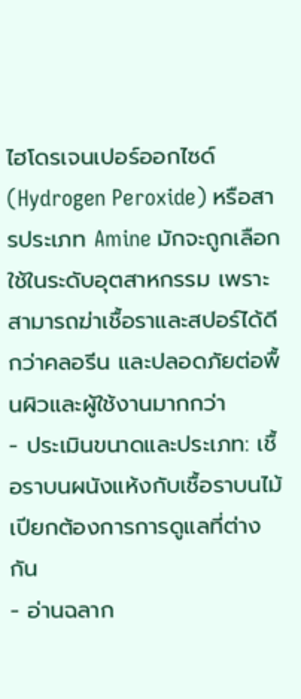ไฮโดรเจนเปอร์ออกไซด์ (Hydrogen Peroxide) หรือสารประเภท Amine มักจะถูกเลือกใช้ในระดับอุตสาหกรรม เพราะสามารถฆ่าเชื้อราและสปอร์ได้ดีกว่าคลอรีน และปลอดภัยต่อพื้นผิวและผู้ใช้งานมากกว่า
- ประเมินขนาดและประเภท: เชื้อราบนผนังแห้งกับเชื้อราบนไม้เปียกต้องการการดูแลที่ต่างกัน
- อ่านฉลาก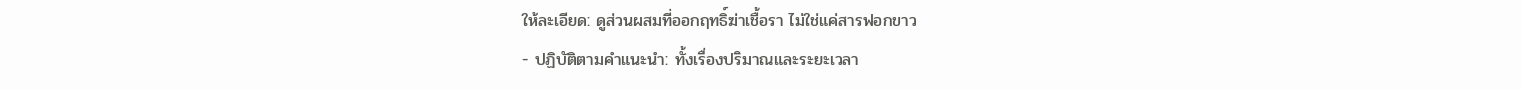ให้ละเอียด: ดูส่วนผสมที่ออกฤทธิ์ฆ่าเชื้อรา ไม่ใช่แค่สารฟอกขาว
- ปฏิบัติตามคำแนะนำ: ทั้งเรื่องปริมาณและระยะเวลา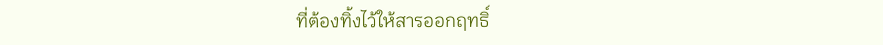ที่ต้องทิ้งไว้ให้สารออกฤทธิ์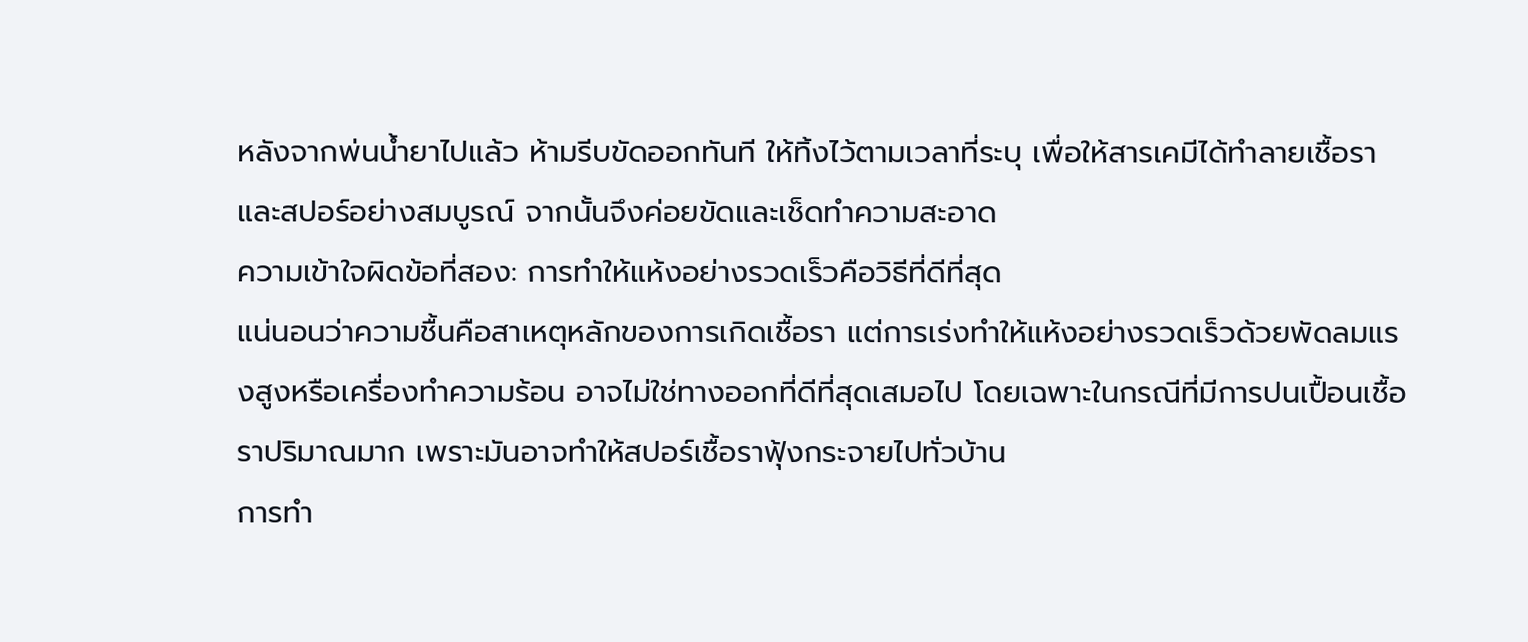หลังจากพ่นน้ำยาไปแล้ว ห้ามรีบขัดออกทันที ให้ทิ้งไว้ตามเวลาที่ระบุ เพื่อให้สารเคมีได้ทำลายเชื้อราและสปอร์อย่างสมบูรณ์ จากนั้นจึงค่อยขัดและเช็ดทำความสะอาด
ความเข้าใจผิดข้อที่สอง: การทำให้แห้งอย่างรวดเร็วคือวิธีที่ดีที่สุด
แน่นอนว่าความชื้นคือสาเหตุหลักของการเกิดเชื้อรา แต่การเร่งทำให้แห้งอย่างรวดเร็วด้วยพัดลมแรงสูงหรือเครื่องทำความร้อน อาจไม่ใช่ทางออกที่ดีที่สุดเสมอไป โดยเฉพาะในกรณีที่มีการปนเปื้อนเชื้อราปริมาณมาก เพราะมันอาจทำให้สปอร์เชื้อราฟุ้งกระจายไปทั่วบ้าน
การทำ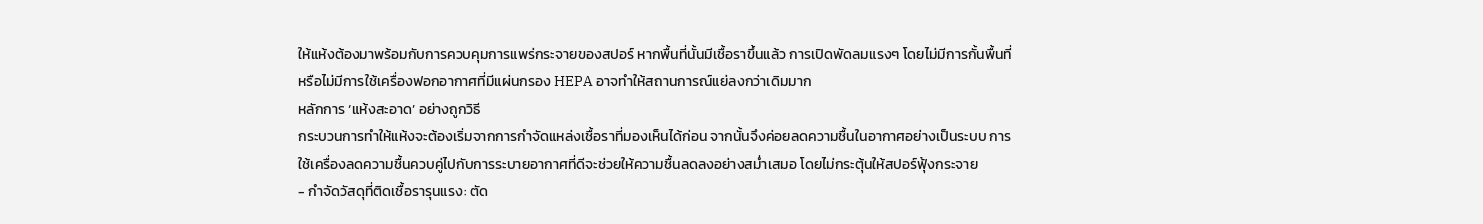ให้แห้งต้องมาพร้อมกับการควบคุมการแพร่กระจายของสปอร์ หากพื้นที่นั้นมีเชื้อราขึ้นแล้ว การเปิดพัดลมแรงๆ โดยไม่มีการกั้นพื้นที่ หรือไม่มีการใช้เครื่องฟอกอากาศที่มีแผ่นกรอง HEPA อาจทำให้สถานการณ์แย่ลงกว่าเดิมมาก
หลักการ ‘แห้งสะอาด’ อย่างถูกวิธี
กระบวนการทำให้แห้งจะต้องเริ่มจากการกำจัดแหล่งเชื้อราที่มองเห็นได้ก่อน จากนั้นจึงค่อยลดความชื้นในอากาศอย่างเป็นระบบ การใช้เครื่องลดความชื้นควบคู่ไปกับการระบายอากาศที่ดีจะช่วยให้ความชื้นลดลงอย่างสม่ำเสมอ โดยไม่กระตุ้นให้สปอร์ฟุ้งกระจาย
- กำจัดวัสดุที่ติดเชื้อรารุนแรง: ตัด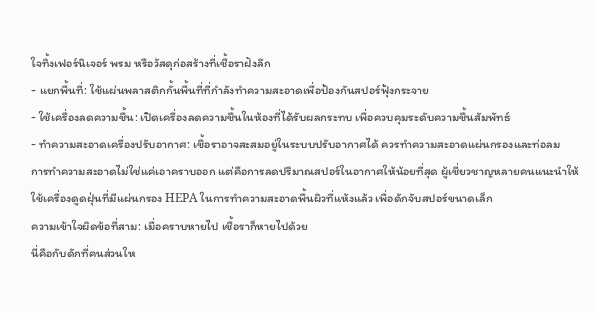ใจทิ้งเฟอร์นิเจอร์ พรม หรือวัสดุก่อสร้างที่เชื้อราฝังลึก
- แยกพื้นที่: ใช้แผ่นพลาสติกกั้นพื้นที่ที่กำลังทำความสะอาดเพื่อป้องกันสปอร์ฟุ้งกระจาย
- ใช้เครื่องลดความชื้น: เปิดเครื่องลดความชื้นในห้องที่ได้รับผลกระทบ เพื่อควบคุมระดับความชื้นสัมพัทธ์
- ทำความสะอาดเครื่องปรับอากาศ: เชื้อราอาจสะสมอยู่ในระบบปรับอากาศได้ ควรทำความสะอาดแผ่นกรองและท่อลม
การทำความสะอาดไม่ใช่แค่เอาคราบออก แต่คือการลดปริมาณสปอร์ในอากาศให้น้อยที่สุด ผู้เชี่ยวชาญหลายคนแนะนำให้ใช้เครื่องดูดฝุ่นที่มีแผ่นกรอง HEPA ในการทำความสะอาดพื้นผิวที่แห้งแล้ว เพื่อดักจับสปอร์ขนาดเล็ก
ความเข้าใจผิดข้อที่สาม: เมื่อคราบหายไป เชื้อราก็หายไปด้วย
นี่คือกับดักที่คนส่วนให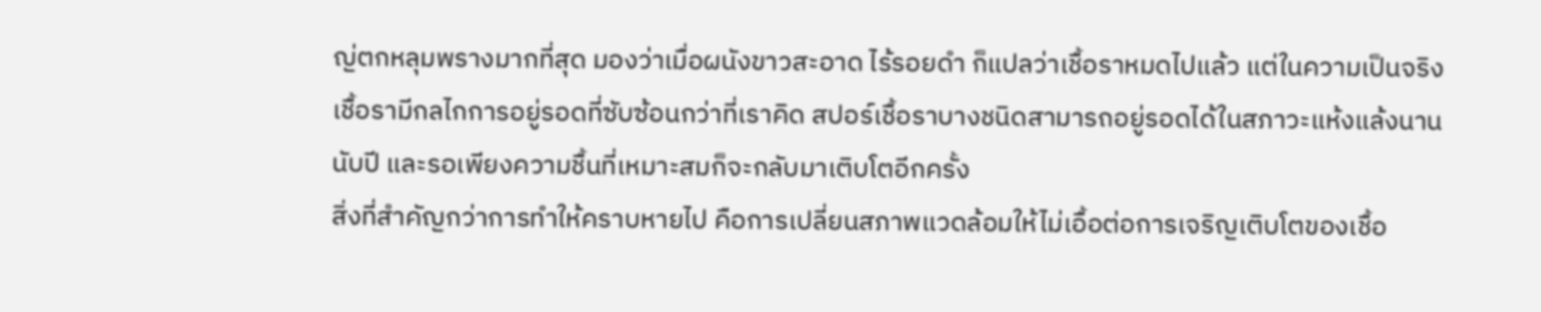ญ่ตกหลุมพรางมากที่สุด มองว่าเมื่อผนังขาวสะอาด ไร้รอยดำ ก็แปลว่าเชื้อราหมดไปแล้ว แต่ในความเป็นจริง เชื้อรามีกลไกการอยู่รอดที่ซับซ้อนกว่าที่เราคิด สปอร์เชื้อราบางชนิดสามารถอยู่รอดได้ในสภาวะแห้งแล้งนานนับปี และรอเพียงความชื้นที่เหมาะสมก็จะกลับมาเติบโตอีกครั้ง
สิ่งที่สำคัญกว่าการทำให้คราบหายไป คือการเปลี่ยนสภาพแวดล้อมให้ไม่เอื้อต่อการเจริญเติบโตของเชื้อ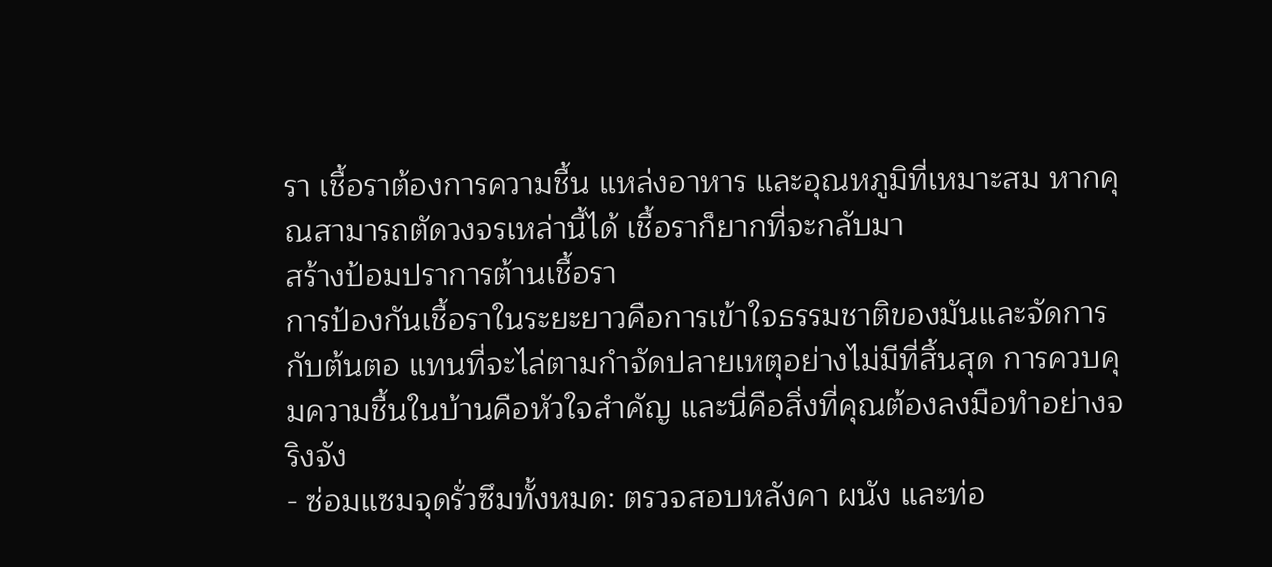รา เชื้อราต้องการความชื้น แหล่งอาหาร และอุณหภูมิที่เหมาะสม หากคุณสามารถตัดวงจรเหล่านี้ได้ เชื้อราก็ยากที่จะกลับมา
สร้างป้อมปราการต้านเชื้อรา
การป้องกันเชื้อราในระยะยาวคือการเข้าใจธรรมชาติของมันและจัดการกับต้นตอ แทนที่จะไล่ตามกำจัดปลายเหตุอย่างไม่มีที่สิ้นสุด การควบคุมความชื้นในบ้านคือหัวใจสำคัญ และนี่คือสิ่งที่คุณต้องลงมือทำอย่างจริงจัง
- ซ่อมแซมจุดรั่วซึมทั้งหมด: ตรวจสอบหลังคา ผนัง และท่อ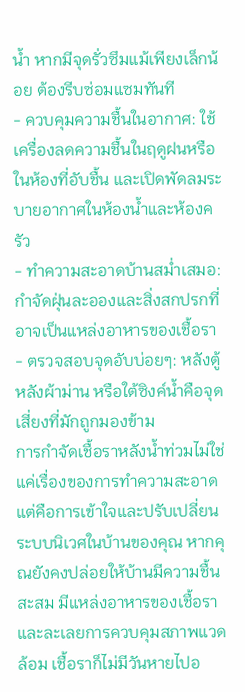น้ำ หากมีจุดรั่วซึมแม้เพียงเล็กน้อย ต้องรีบซ่อมแซมทันที
- ควบคุมความชื้นในอากาศ: ใช้เครื่องลดความชื้นในฤดูฝนหรือในห้องที่อับชื้น และเปิดพัดลมระบายอากาศในห้องน้ำและห้องครัว
- ทำความสะอาดบ้านสม่ำเสมอ: กำจัดฝุ่นละอองและสิ่งสกปรกที่อาจเป็นแหล่งอาหารของเชื้อรา
- ตรวจสอบจุดอับบ่อยๆ: หลังตู้ หลังผ้าม่าน หรือใต้ซิงค์น้ำคือจุดเสี่ยงที่มักถูกมองข้าม
การกำจัดเชื้อราหลังน้ำท่วมไม่ใช่แค่เรื่องของการทำความสะอาด แต่คือการเข้าใจและปรับเปลี่ยนระบบนิเวศในบ้านของคุณ หากคุณยังคงปล่อยให้บ้านมีความชื้นสะสม มีแหล่งอาหารของเชื้อรา และละเลยการควบคุมสภาพแวดล้อม เชื้อราก็ไม่มีวันหายไปอ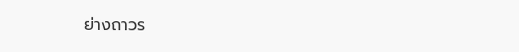ย่างถาวร